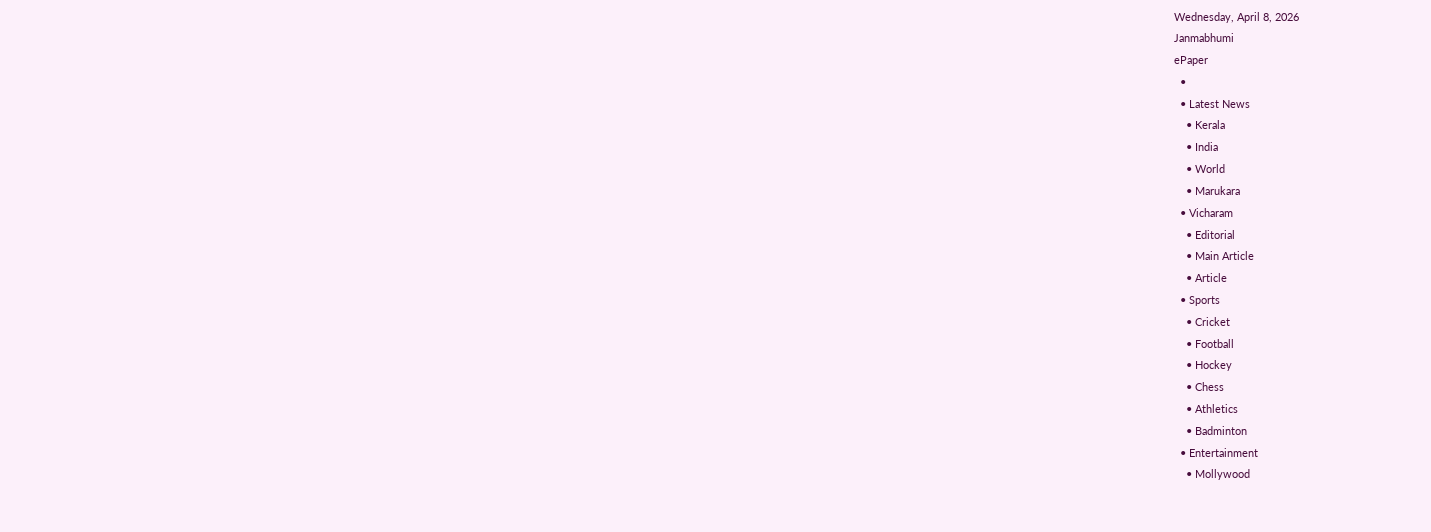Wednesday, April 8, 2026
Janmabhumi
ePaper
  •
  • Latest News
    • Kerala
    • India
    • World
    • Marukara
  • Vicharam
    • Editorial
    • Main Article
    • Article
  • Sports
    • Cricket
    • Football
    • Hockey
    • Chess
    • Athletics
    • Badminton
  • Entertainment
    • Mollywood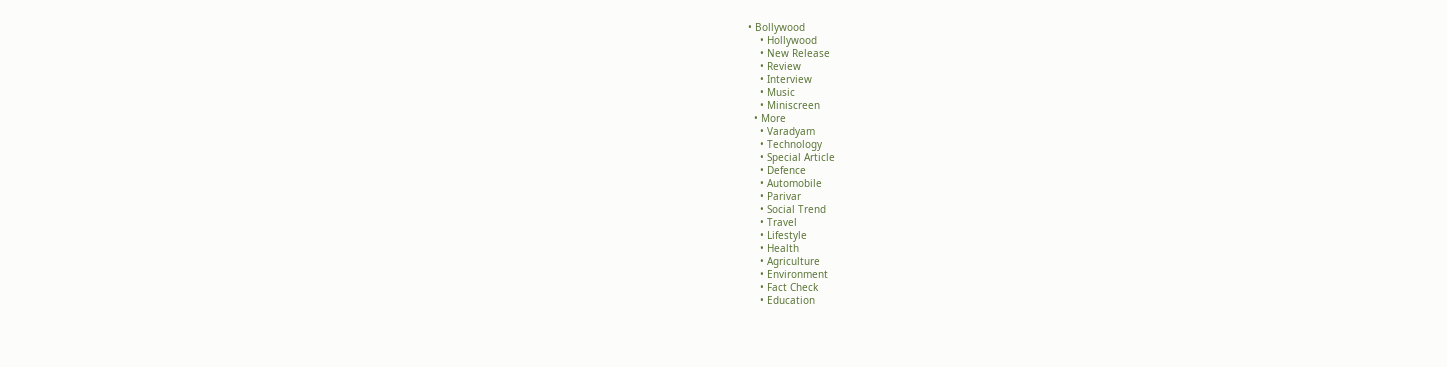• Bollywood
    • Hollywood
    • New Release
    • Review
    • Interview
    • Music
    • Miniscreen
  • More
    • Varadyam
    • Technology
    • Special Article
    • Defence
    • Automobile
    • Parivar
    • Social Trend
    • Travel
    • Lifestyle
    • Health
    • Agriculture
    • Environment
    • Fact Check
    • Education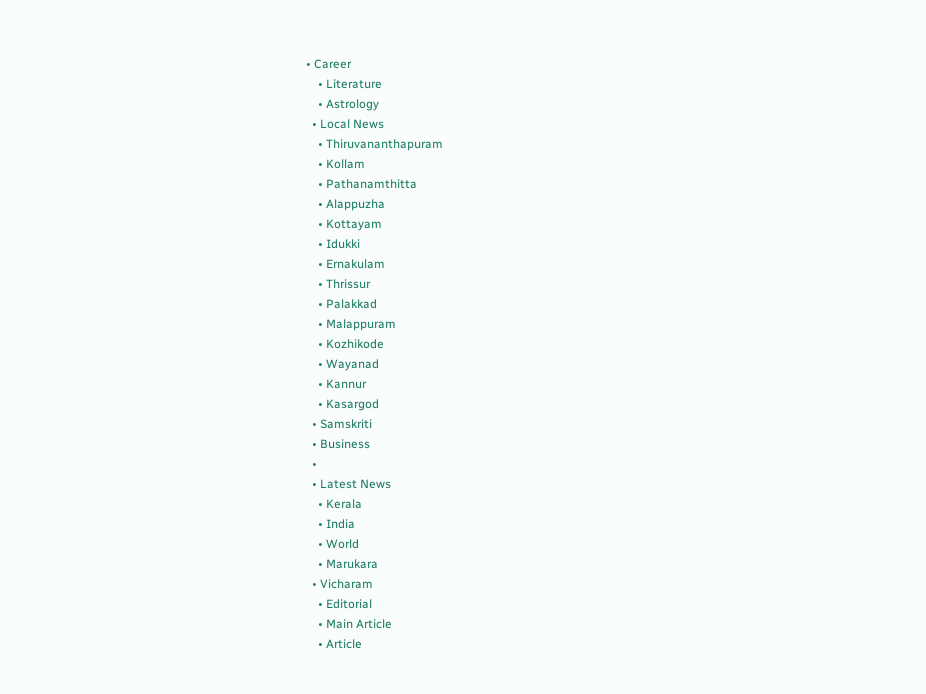• Career
    • Literature
    • Astrology
  • Local News
    • Thiruvananthapuram
    • Kollam
    • Pathanamthitta
    • Alappuzha
    • Kottayam
    • Idukki
    • Ernakulam
    • Thrissur
    • Palakkad
    • Malappuram
    • Kozhikode
    • Wayanad
    • Kannur
    • Kasargod
  • Samskriti
  • Business
  •
  • Latest News
    • Kerala
    • India
    • World
    • Marukara
  • Vicharam
    • Editorial
    • Main Article
    • Article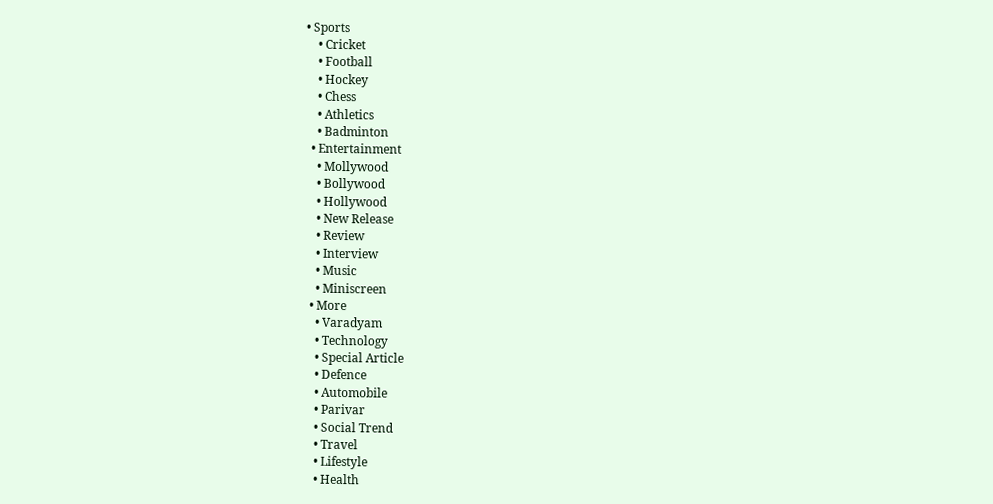• Sports
    • Cricket
    • Football
    • Hockey
    • Chess
    • Athletics
    • Badminton
  • Entertainment
    • Mollywood
    • Bollywood
    • Hollywood
    • New Release
    • Review
    • Interview
    • Music
    • Miniscreen
  • More
    • Varadyam
    • Technology
    • Special Article
    • Defence
    • Automobile
    • Parivar
    • Social Trend
    • Travel
    • Lifestyle
    • Health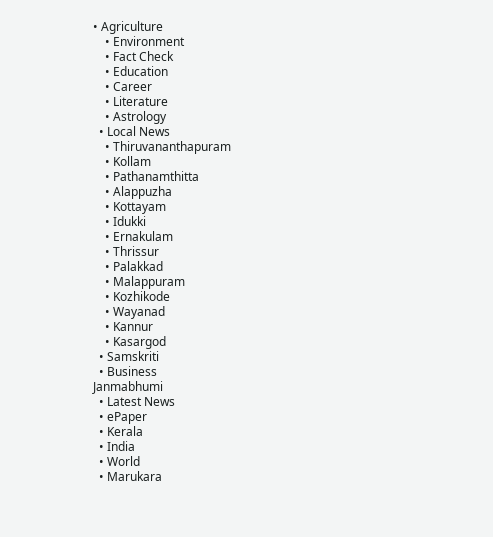• Agriculture
    • Environment
    • Fact Check
    • Education
    • Career
    • Literature
    • Astrology
  • Local News
    • Thiruvananthapuram
    • Kollam
    • Pathanamthitta
    • Alappuzha
    • Kottayam
    • Idukki
    • Ernakulam
    • Thrissur
    • Palakkad
    • Malappuram
    • Kozhikode
    • Wayanad
    • Kannur
    • Kasargod
  • Samskriti
  • Business
Janmabhumi
  • Latest News
  • ePaper
  • Kerala
  • India
  • World
  • Marukara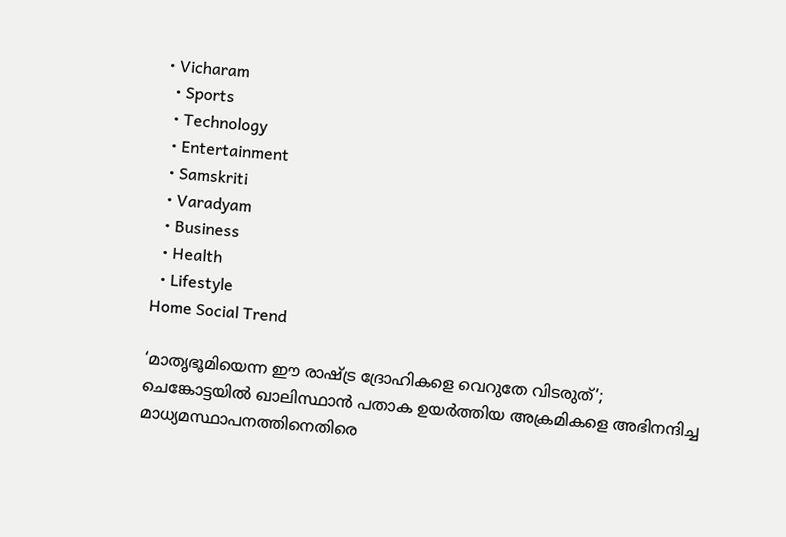• Vicharam
  • Sports
  • Technology
  • Entertainment
  • Samskriti
  • Varadyam
  • Business
  • Health
  • Lifestyle
Home Social Trend

‘മാതൃഭൂമിയെന്ന ഈ രാഷ്‌ട്ര ദ്രോഹികളെ വെറുതേ വിടരുത്’; ചെങ്കോട്ടയില്‍ ഖാലിസ്ഥാന്‍ പതാക ഉയര്‍ത്തിയ അക്രമികളെ അഭിനന്ദിച്ച മാധ്യമസ്ഥാപനത്തിനെതിരെ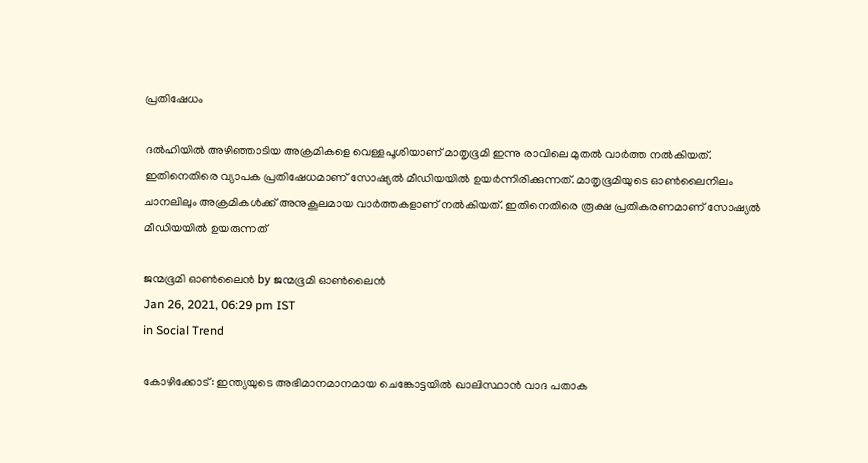പ്രതിഷേധം

ദല്‍ഹിയില്‍ അഴിഞ്ഞാടിയ അക്രമികളെ വെള്ളപൂശിയാണ് മാതൃഭൂമി ഇന്നു രാവിലെ മുതല്‍ വാര്‍ത്ത നല്‍കിയത്. ഇതിനെതിരെ വ്യാപക പ്രതിഷേധമാണ് സോഷ്യല്‍ മീഡിയയില്‍ ഉയര്‍ന്നിരിക്കുന്നത്. മാതൃഭൂമിയുടെ ഓണ്‍ലൈനിലം ചാനലിലും അക്രമികള്‍ക്ക് അനുകൂലമായ വാര്‍ത്തകളാണ് നല്‍കിയത്. ഇതിനെതിരെ രൂക്ഷ പ്രതികരണമാണ് സോഷ്യല്‍ മീഡിയയില്‍ ഉയരുന്നത്

ജന്മഭൂമി ഓണ്‍ലൈന്‍ by ജന്മഭൂമി ഓണ്‍ലൈന്‍
Jan 26, 2021, 06:29 pm IST
in Social Trend

കോഴിക്കോട്: ഇന്ത്യയുടെ അഭിമാനമാനമായ ചെങ്കോട്ടയില്‍ ഖാലിസ്ഥാന്‍ വാദ പതാക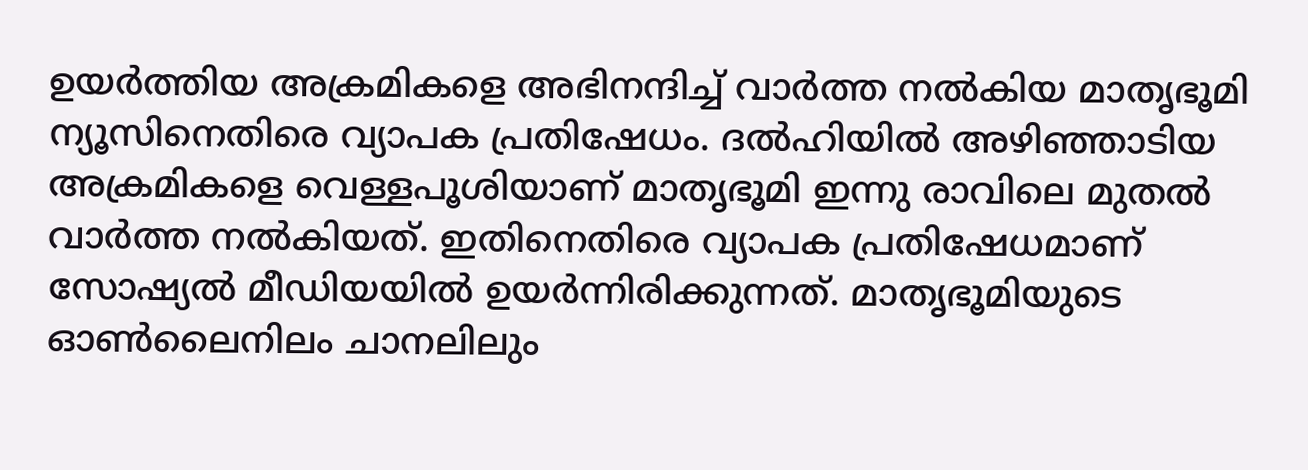ഉയര്‍ത്തിയ അക്രമികളെ അഭിനന്ദിച്ച് വാര്‍ത്ത നല്‍കിയ മാതൃഭൂമി ന്യൂസിനെതിരെ വ്യാപക പ്രതിഷേധം. ദല്‍ഹിയില്‍ അഴിഞ്ഞാടിയ അക്രമികളെ വെള്ളപൂശിയാണ് മാതൃഭൂമി ഇന്നു രാവിലെ മുതല്‍ വാര്‍ത്ത നല്‍കിയത്. ഇതിനെതിരെ വ്യാപക പ്രതിഷേധമാണ് സോഷ്യല്‍ മീഡിയയില്‍ ഉയര്‍ന്നിരിക്കുന്നത്. മാതൃഭൂമിയുടെ ഓണ്‍ലൈനിലം ചാനലിലും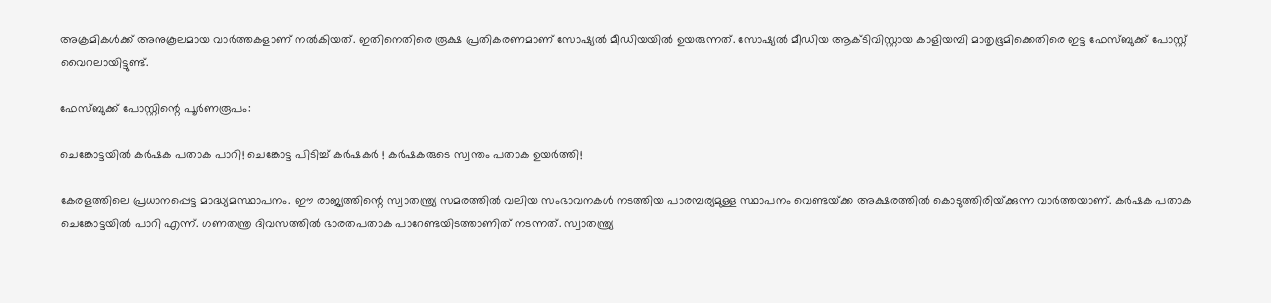അക്രമികള്‍ക്ക് അനുകൂലമായ വാര്‍ത്തകളാണ് നല്‍കിയത്. ഇതിനെതിരെ രൂക്ഷ പ്രതികരണമാണ് സോഷ്യല്‍ മീഡിയയില്‍ ഉയരുന്നത്. സോഷ്യല്‍ മീഡിയ ആക്ടിവിസ്റ്റായ കാളിയമ്പി മാതൃഭൂമിക്കെതിരെ ഇട്ട ഫേസ്ബുക്ക് പോസ്റ്റ് വൈറലായിട്ടുണ്ട്.

ഫേസ്ബുക്ക് പോസ്റ്റിന്റെ പൂര്‍ണരൂപം:

ചെങ്കോട്ടയില്‍ കര്‍ഷക പതാക പാറി! ചെങ്കോട്ട പിടിച്ച് കര്‍ഷകര്‍ ! കര്‍ഷകരുടെ സ്വന്തം പതാക ഉയര്‍ത്തി!

കേരളത്തിലെ പ്രധാനപ്പെട്ട മാദ്ധ്യമസ്ഥാപനം. ഈ രാജ്യത്തിന്റെ സ്വാതന്ത്ര്യ സമരത്തില്‍ വലിയ സംഭാവനകള്‍ നടത്തിയ പാരമ്പര്യമുള്ള സ്ഥാപനം വെണ്ടയ്‌ക്ക അക്ഷരത്തില്‍ കൊടുത്തിരിയ്‌ക്കുന്ന വാര്‍ത്തയാണ്. കര്‍ഷക പതാക ചെങ്കോട്ടയില്‍ പാറി എന്ന്. ഗണതന്ത്ര ദിവസത്തില്‍ ഭാരതപതാക പാറേണ്ടയിടത്താണിത് നടന്നത്. സ്വാതന്ത്ര്യ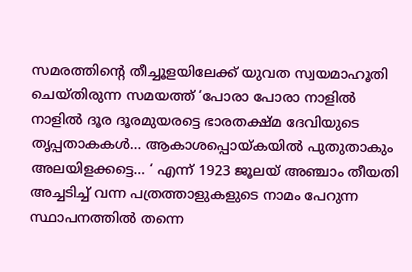സമരത്തിന്റെ തീച്ചൂളയിലേക്ക് യുവത സ്വയമാഹൂതി ചെയ്തിരുന്ന സമയത്ത് ‘പോരാ പോരാ നാളില്‍ നാളില്‍ ദൂര ദൂരമുയരട്ടെ ഭാരതക്ഷ്മ ദേവിയുടെ തൃപ്പതാകകള്‍… ആകാശപ്പൊയ്‌കയില്‍ പുതുതാകും അലയിളക്കട്ടെ… ‘ എന്ന് 1923 ജൂലയ് അഞ്ചാം തീയതി അച്ചടിച്ച് വന്ന പത്രത്താളുകളുടെ നാമം പേറുന്ന സ്ഥാപനത്തില്‍ തന്നെ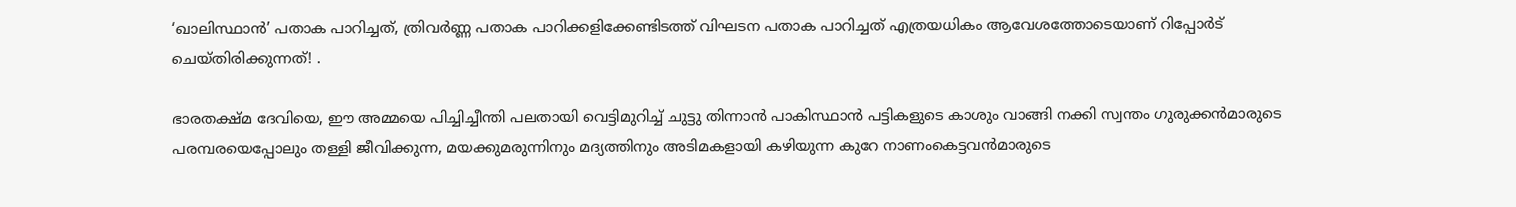‘ഖാലിസ്ഥാന്‍’ പതാക പാറിച്ചത്, ത്രിവര്‍ണ്ണ പതാക പാറിക്കളിക്കേണ്ടിടത്ത് വിഘടന പതാക പാറിച്ചത് എത്രയധികം ആവേശത്തോടെയാണ് റിപ്പോര്‍ട് ചെയ്തിരിക്കുന്നത്! .

ഭാരതക്ഷ്മ ദേവിയെ, ഈ അമ്മയെ പിച്ചിച്ചീന്തി പലതായി വെട്ടിമുറിച്ച് ചുട്ടു തിന്നാന്‍ പാകിസ്ഥാന്‍ പട്ടികളുടെ കാശും വാങ്ങി നക്കി സ്വന്തം ഗുരുക്കന്‍മാരുടെ പരമ്പരയെപ്പോലും തള്ളി ജീവിക്കുന്ന, മയക്കുമരുന്നിനും മദ്യത്തിനും അടിമകളായി കഴിയുന്ന കുറേ നാണംകെട്ടവന്‍മാരുടെ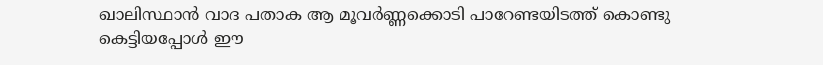ഖാലിസ്ഥാന്‍ വാദ പതാക ആ മൂവര്‍ണ്ണക്കൊടി പാറേണ്ടയിടത്ത് കൊണ്ടു കെട്ടിയപ്പോള്‍ ഈ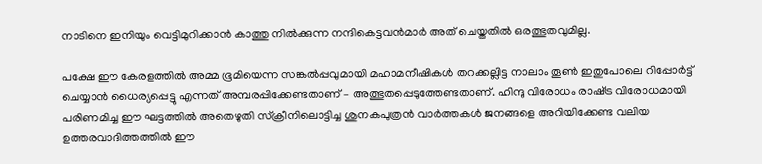നാടിനെ ഇനിയും വെട്ടിമുറിക്കാന്‍ കാത്തു നില്‍ക്കുന്ന നന്ദികെട്ടവന്‍മാര്‍ അത് ചെയ്തതില്‍ ഒരത്ഭുതവുമില്ല.

പക്ഷേ ഈ കേരളത്തില്‍ അമ്മ ഭൂമിയെന്ന സങ്കല്‍പ്പവുമായി മഹാമനീഷികള്‍ തറക്കല്ലിട്ട നാലാം തൂണ്‍ ഇതുപോലെ റിപ്പോര്‍ട്ട് ചെയ്യാന്‍ ധൈര്യപ്പെട്ടു എന്നത് അമ്പരപ്പിക്കേണ്ടതാണ് – അത്ഭുതപ്പെടുത്തേണ്ടതാണ്. ഹിന്ദു വിരോധം രാഷ്‌ട്ര വിരോധമായി പരിണമിച്ച ഈ ഘട്ടത്തില്‍ അതെഴുതി സ്‌ക്രീനിലൊട്ടിച്ച ശുനകപുത്രന്‍ വാര്‍ത്തകള്‍ ജനങ്ങളെ അറിയിക്കേണ്ട വലിയ ഉത്തരവാദിത്തത്തില്‍ ഈ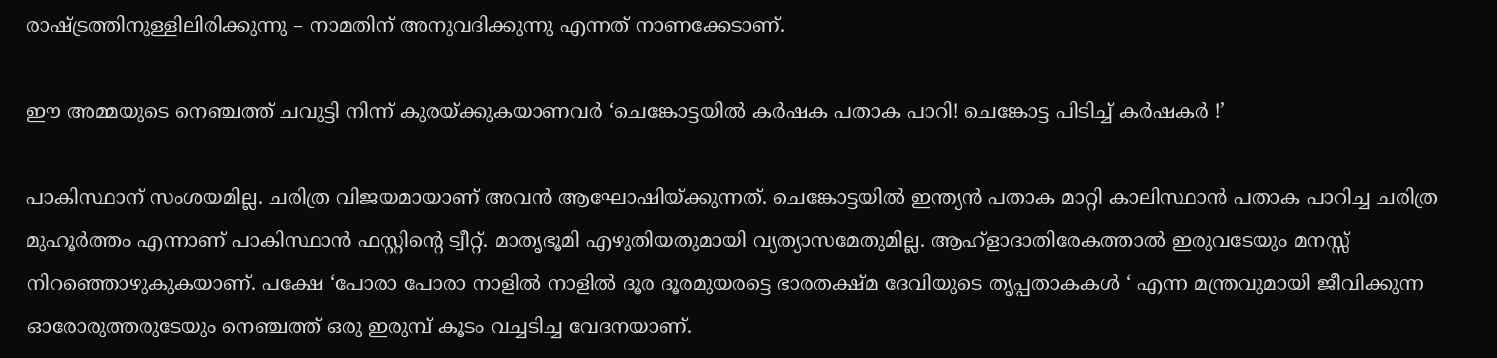രാഷ്‌ട്രത്തിനുള്ളിലിരിക്കുന്നു – നാമതിന് അനുവദിക്കുന്നു എന്നത് നാണക്കേടാണ്.

ഈ അമ്മയുടെ നെഞ്ചത്ത് ചവുട്ടി നിന്ന് കുരയ്‌ക്കുകയാണവര്‍ ‘ചെങ്കോട്ടയില്‍ കര്‍ഷക പതാക പാറി! ചെങ്കോട്ട പിടിച്ച് കര്‍ഷകര്‍ !’

പാകിസ്ഥാന് സംശയമില്ല. ചരിത്ര വിജയമായാണ് അവന്‍ ആഘോഷിയ്‌ക്കുന്നത്. ചെങ്കോട്ടയില്‍ ഇന്ത്യന്‍ പതാക മാറ്റി കാലിസ്ഥാന്‍ പതാക പാറിച്ച ചരിത്ര മുഹൂര്‍ത്തം എന്നാണ് പാകിസ്ഥാന്‍ ഫസ്റ്റിന്റെ ട്വീറ്റ്. മാതൃഭൂമി എഴുതിയതുമായി വ്യത്യാസമേതുമില്ല. ആഹ്‌ളാദാതിരേകത്താല്‍ ഇരുവടേയും മനസ്സ് നിറഞ്ഞൊഴുകുകയാണ്. പക്ഷേ ‘പോരാ പോരാ നാളില്‍ നാളില്‍ ദൂര ദൂരമുയരട്ടെ ഭാരതക്ഷ്മ ദേവിയുടെ തൃപ്പതാകകള്‍ ‘ എന്ന മന്ത്രവുമായി ജീവിക്കുന്ന ഓരോരുത്തരുടേയും നെഞ്ചത്ത് ഒരു ഇരുമ്പ് കൂടം വച്ചടിച്ച വേദനയാണ്.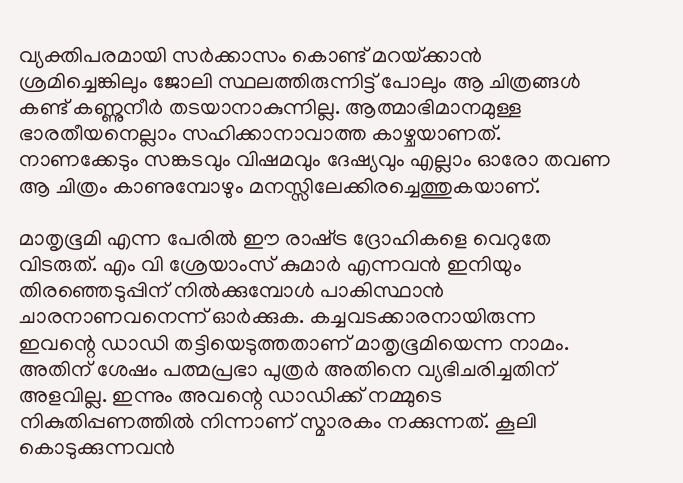വ്യക്തിപരമായി സര്‍ക്കാസം കൊണ്ട് മറയ്‌ക്കാന്‍ ശ്രമിച്ചെങ്കിലും ജോലി സ്ഥലത്തിരുന്നിട്ട് പോലും ആ ചിത്രങ്ങള്‍ കണ്ട് കണ്ണുനീര്‍ തടയാനാകുന്നില്ല. ആത്മാഭിമാനമുള്ള ഭാരതീയനെല്ലാം സഹിക്കാനാവാത്ത കാഴ്ചയാണത്. നാണക്കേടും സങ്കടവും വിഷമവും ദേഷ്യവും എല്ലാം ഓരോ തവണ ആ ചിത്രം കാണുമ്പോഴും മനസ്സിലേക്കിരച്ചെത്തുകയാണ്.

മാതൃഭൂമി എന്ന പേരില്‍ ഈ രാഷ്‌ട്ര ദ്രോഹികളെ വെറുതേ വിടരുത്. എം വി ശ്രേയാംസ് കുമാര്‍ എന്നവന്‍ ഇനിയും തിരഞ്ഞെടുപ്പിന് നില്‍ക്കുമ്പോള്‍ പാകിസ്ഥാന്‍ ചാരനാണവനെന്ന് ഓര്‍ക്കുക. കച്ചവടക്കാരനായിരുന്ന ഇവന്റെ ഡാഡി തട്ടിയെടുത്തതാണ് മാതൃഭൂമിയെന്ന നാമം. അതിന് ശേഷം പത്മപ്രഭാ പുത്രര്‍ അതിനെ വ്യഭിചരിച്ചതിന് അളവില്ല. ഇന്നും അവന്റെ ഡാഡിക്ക് നമ്മുടെ നികുതിപ്പണത്തില്‍ നിന്നാണ് സ്മാരകം നക്കുന്നത്. കൂലി കൊടുക്കുന്നവന്‍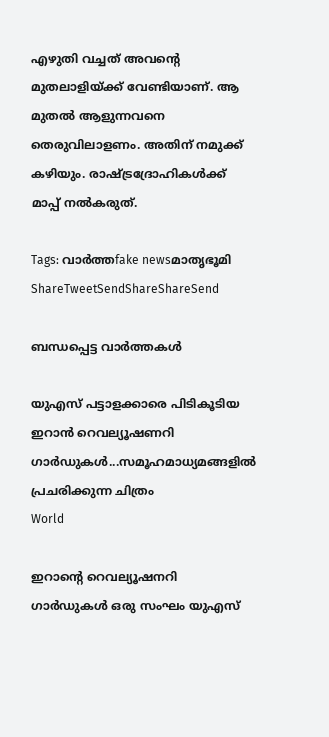എഴുതി വച്ചത് അവന്റെ മുതലാളിയ്‌ക്ക് വേണ്ടിയാണ്. ആ മുതല്‍ ആളുന്നവനെ തെരുവിലാളണം. അതിന് നമുക്ക് കഴിയും. രാഷ്‌ട്രദ്രോഹികള്‍ക്ക് മാപ്പ് നല്‍കരുത്.

Tags: വാര്‍ത്തfake newsമാതൃഭൂമി
ShareTweetSendShareShareSend

ബന്ധപ്പെട്ട വാര്‍ത്തകള്‍

യുഎസ് പട്ടാളക്കാരെ പിടികൂടിയ ഇറാന്‍ റെവല്യൂഷണറി ഗാര്‍ഡുകള്‍...സമൂഹമാധ്യമങ്ങളില്‍ പ്രചരിക്കുന്ന ചിത്രം
World

ഇറാന്റെ റെവല്യൂഷനറി ഗാർഡുകള്‍ ഒരു സംഘം യുഎസ്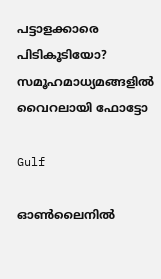പട്ടാളക്കാരെ പിടികൂടിയോ? സമൂഹമാധ്യമങ്ങളില്‍ വൈറലായി ഫോട്ടോ

Gulf

ഓൺലൈനിൽ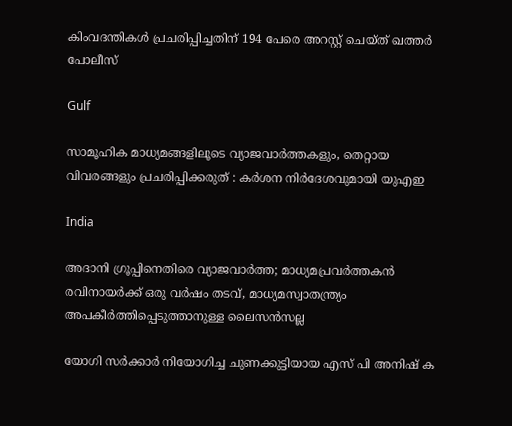കിംവദന്തികൾ പ്രചരിപ്പിച്ചതിന് 194 പേരെ അറസ്റ്റ് ചെയ്ത് ഖത്തർ പോലീസ്

Gulf

സാമൂഹിക മാധ്യമങ്ങളിലൂടെ വ്യാജവാർത്തകളും, തെറ്റായ വിവരങ്ങളും പ്രചരിപ്പിക്കരുത് : കർശന നിർദേശവുമായി യുഎഇ

India

അദാനി ഗ്രൂപ്പിനെതിരെ വ്യാജവാര്‍ത്ത; മാധ്യമപ്രവര്‍ത്തകന്‍ രവിനായര്‍ക്ക് ഒരു വര്‍ഷം തടവ്, മാധ്യമസ്വാതന്ത്ര്യം അപകീര്‍ത്തിപ്പെടുത്താനുള്ള ലൈസന്‍സല്ല

യോഗി സര്‍ക്കാര്‍ നിയോഗിച്ച ചുണക്കുട്ടിയായ എസ് പി അനിഷ് ക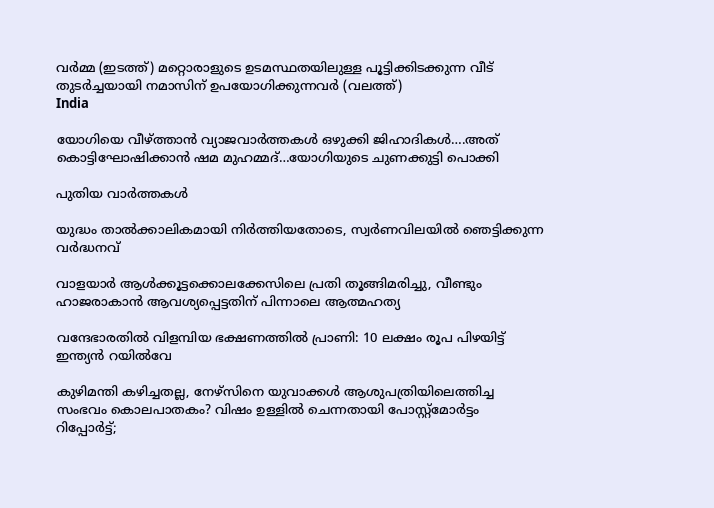വര്‍മ്മ (ഇടത്ത്) മറ്റൊരാളുടെ ഉടമസ്ഥതയിലുള്ള പൂട്ടിക്കിടക്കുന്ന വീട് തുടര്‍ച്ചയായി നമാസിന് ഉപയോഗിക്കുന്നവര്‍ (വലത്ത്)
India

യോഗിയെ വീഴ്‌ത്താന്‍ വ്യാജവാര്‍ത്തകള്‍ ഒഴുക്കി ജിഹാദികള്‍….അത് കൊട്ടിഘോഷിക്കാന്‍ ഷമ മുഹമ്മദ്…യോഗിയുടെ ചുണക്കുട്ടി പൊക്കി

പുതിയ വാര്‍ത്തകള്‍

യുദ്ധം താൽക്കാലികമായി നിർത്തിയതോടെ, സ്വർണവിലയിൽ ഞെട്ടിക്കുന്ന വർദ്ധനവ്

വാളയാർ ആൾക്കൂട്ടക്കൊലക്കേസിലെ പ്രതി തൂങ്ങിമരിച്ചു, വീണ്ടും ഹാജരാകാൻ ആവശ്യപ്പെട്ടതിന് പിന്നാലെ ആത്മഹത്യ

വന്ദേഭാരതിൽ വിളമ്പിയ ഭക്ഷണത്തിൽ പ്രാണി: 10 ലക്ഷം രൂപ പിഴയിട്ട് ഇന്ത്യൻ റയിൽവേ

കുഴിമന്തി കഴിച്ചതല്ല, നേഴ്‌സിനെ യുവാക്കൾ ആശുപത്രിയിലെത്തിച്ച സംഭവം കൊലപാതകം? വിഷം ഉള്ളിൽ ചെന്നതായി പോസ്റ്റ്മോർട്ടം റിപ്പോർട്ട്;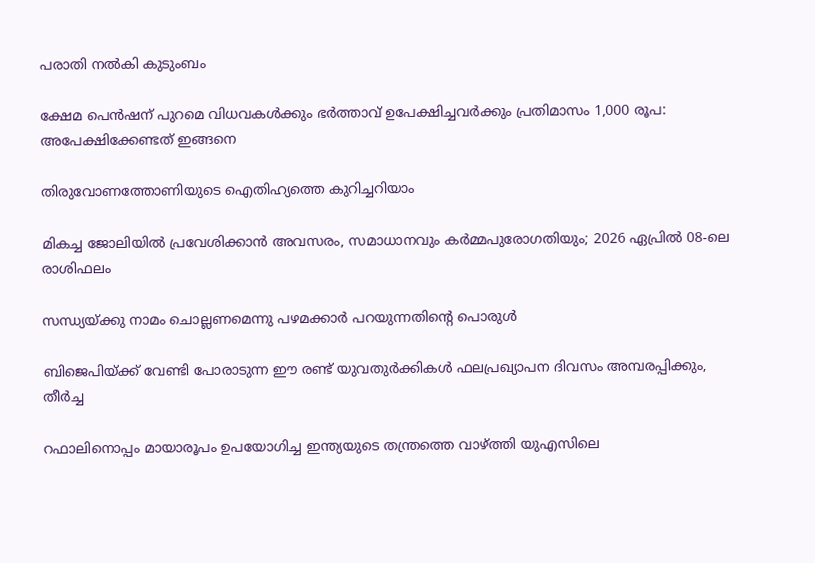പരാതി നൽകി കുടുംബം

ക്ഷേമ പെൻഷന് പുറമെ വിധവകൾക്കും ഭർത്താവ് ഉപേക്ഷിച്ചവർക്കും പ്രതിമാസം 1,000 രൂപ: അപേക്ഷിക്കേണ്ടത് ഇങ്ങനെ

തിരുവോണത്തോണിയുടെ ഐതിഹ്യത്തെ കുറിച്ചറിയാം

മികച്ച ജോലിയിൽ പ്രവേശിക്കാൻ അവസരം, സമാധാനവും കർമ്മപുരോഗതിയും; 2026 ഏപ്രിൽ 08-ലെ രാശിഫലം

സന്ധ്യയ്‌ക്കു നാമം ചൊല്ലണമെന്നു പഴമക്കാര്‍ പറയുന്നതിന്റെ പൊരുള്‍

ബിജെപിയ്‌ക്ക് വേണ്ടി പോരാടുന്ന ഈ രണ്ട് യുവതുര്‍ക്കികള്‍ ഫലപ്രഖ്യാപന ദിവസം അമ്പരപ്പിക്കും, തീര്‍ച്ച

റഫാലിനൊപ്പം മായാരൂപം ഉപയോഗിച്ച ഇന്ത്യയുടെ തന്ത്രത്തെ വാഴ്‌ത്തി യുഎസിലെ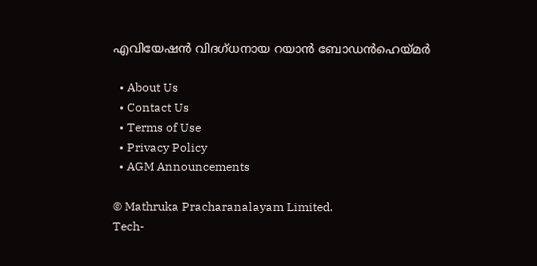എവിയേഷന്‍ വിദഗ്ധനായ റയാന്‍ ബോഡന്‍ഹെയ്‌മര്‍

  • About Us
  • Contact Us
  • Terms of Use
  • Privacy Policy
  • AGM Announcements

© Mathruka Pracharanalayam Limited.
Tech-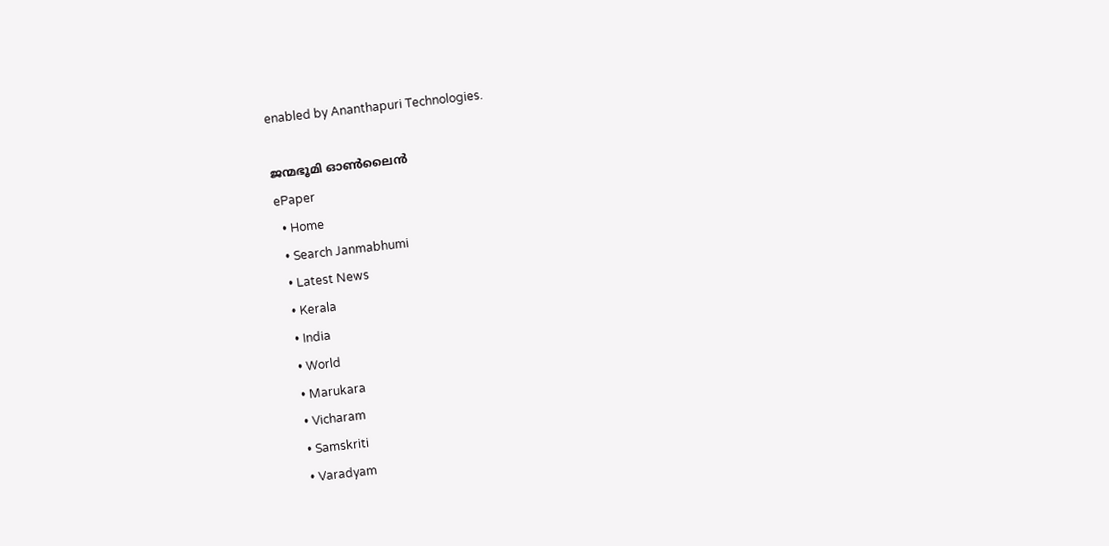enabled by Ananthapuri Technologies.

ജന്മഭൂമി ഓണ്‍ലൈന്‍
ePaper
  • Home
  • Search Janmabhumi
  • Latest News
  • Kerala
  • India
  • World
  • Marukara
  • Vicharam
  • Samskriti
  • Varadyam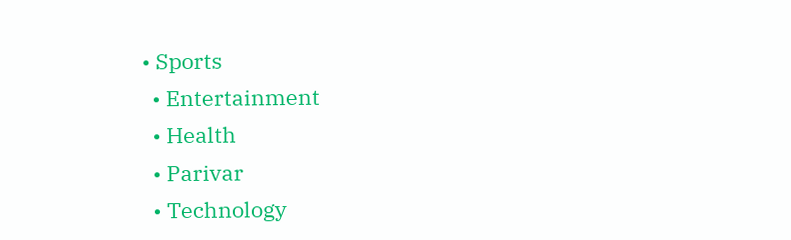• Sports
  • Entertainment
  • Health
  • Parivar
  • Technology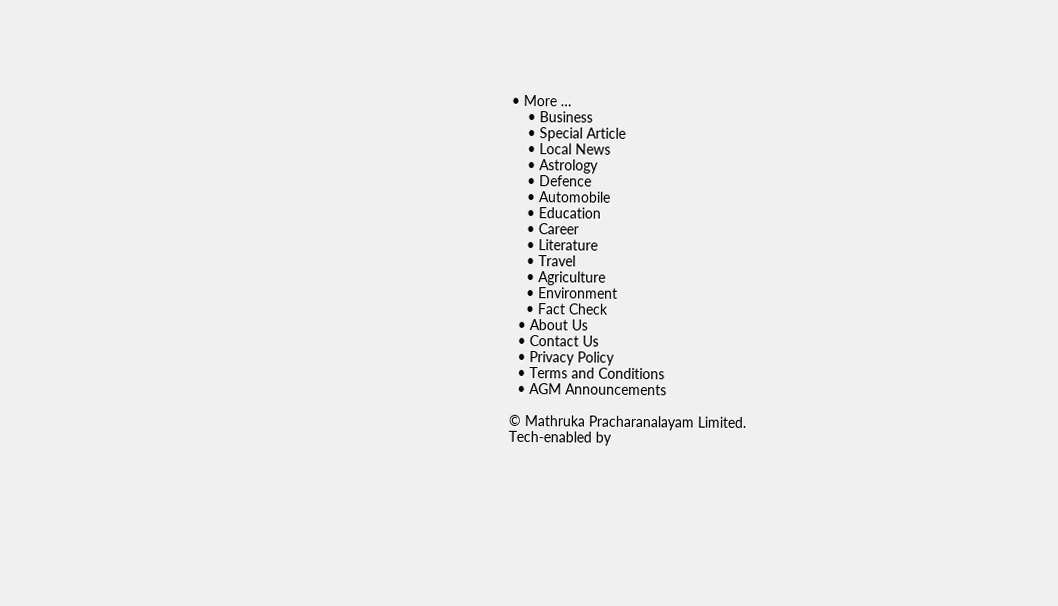• More …
    • Business
    • Special Article
    • Local News
    • Astrology
    • Defence
    • Automobile
    • Education
    • Career
    • Literature
    • Travel
    • Agriculture
    • Environment
    • Fact Check
  • About Us
  • Contact Us
  • Privacy Policy
  • Terms and Conditions
  • AGM Announcements

© Mathruka Pracharanalayam Limited.
Tech-enabled by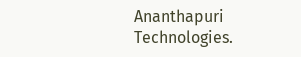Ananthapuri Technologies.